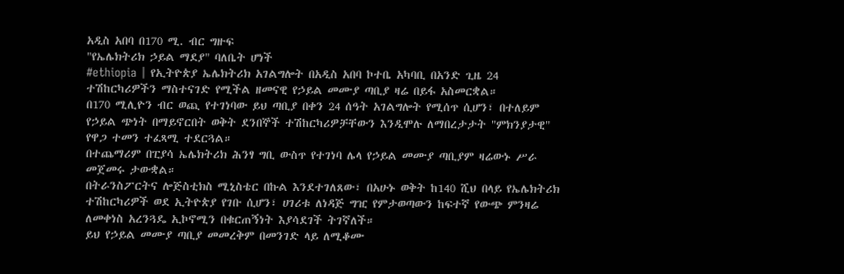አዲስ አበባ በ170 ሚ. ብር ግዙፍ
"የኤሌክትሪክ ኃይል ማደያ" ባለቤት ሆነች
#ethiopia | የኢትዮጵያ ኤሌክትሪክ አገልግሎት በአዲስ አበባ ኮተቤ አካባቢ በአንድ ጊዜ 24 ተሽከርካሪዎችን ማስተናገድ የሚችል ዘመናዊ የኃይል መሙያ ጣቢያ ዛሬ በይፋ አስመርቋል።
በ170 ሚሊዮን ብር ወጪ የተገነባው ይህ ጣቢያ በቀን 24 ሰዓት አገልግሎት የሚሰጥ ሲሆን፣ በተለይም የኃይል ጭነት በማይኖርበት ወቅት ደንበኞች ተሽከርካሪዎቻቸውን እንዲሞሉ ለማበረታታት "ምክንያታዊ" የዋጋ ተመን ተፈጻሚ ተደርጓል።
በተጨማሪም በፒያሳ ኤሌክትሪክ ሕንፃ ግቢ ውስጥ የተገነባ ሌላ የኃይል መሙያ ጣቢያም ዛሬውኑ ሥራ መጀመሩ ታውቋል።
በትራንስፖርትና ሎጅስቲክስ ሚኒስቴር በኩል እንደተገለጸው፣ በአሁኑ ወቅት ከ140 ሺህ በላይ የኤሌክትሪክ ተሽከርካሪዎች ወደ ኢትዮጵያ የገቡ ሲሆን፣ ሀገሪቱ ለነዳጅ ግዢ የምታወጣውን ከፍተኛ የውጭ ምንዛሬ ለመቀነስ አረንጓዴ ኢኮኖሚን በቁርጠኝነት እያሳደገች ትገኛለች።
ይህ የኃይል መሙያ ጣቢያ መመረቅም በመንገድ ላይ ለሚቆሙ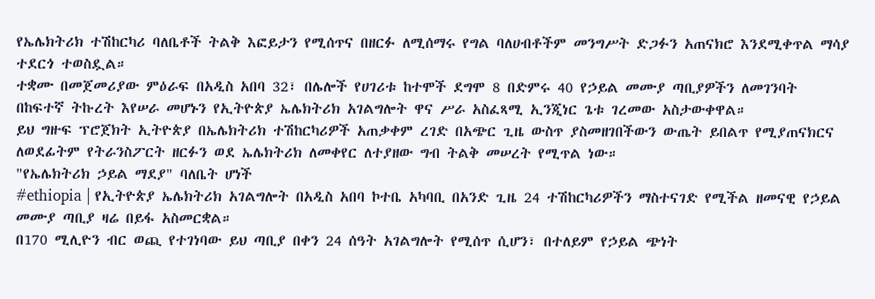የኤሌክትሪክ ተሽከርካሪ ባለቤቶች ትልቅ እፎይታን የሚሰጥና በዘርፉ ለሚሰማሩ የግል ባለሀብቶችም መንግሥት ድጋፉን አጠናክሮ እንደሚቀጥል ማሳያ ተደርጎ ተወስዷል።
ተቋሙ በመጀመሪያው ምዕራፍ በአዲስ አበባ 32፣ በሌሎች የሀገሪቱ ከተሞች ደግሞ 8 በድምሩ 40 የኃይል መሙያ ጣቢያዎችን ለመገንባት በከፍተኛ ትኩረት እየሠራ መሆኑን የኢትዮጵያ ኤሌክትሪክ አገልግሎት ዋና ሥራ አስፈጻሚ ኢንጂነር ጌቱ ገረመው አስታውቀዋል።
ይህ ግዙፍ ፕሮጀክት ኢትዮጵያ በኤሌክትሪክ ተሽከርካሪዎች አጠቃቀም ረገድ በአጭር ጊዜ ውስጥ ያስመዘገበችውን ውጤት ይበልጥ የሚያጠናክርና ለወደፊትም የትራንስፖርት ዘርፉን ወደ ኤሌክትሪክ ለመቀየር ለተያዘው ግብ ትልቅ መሠረት የሚጥል ነው።
"የኤሌክትሪክ ኃይል ማደያ" ባለቤት ሆነች
#ethiopia | የኢትዮጵያ ኤሌክትሪክ አገልግሎት በአዲስ አበባ ኮተቤ አካባቢ በአንድ ጊዜ 24 ተሽከርካሪዎችን ማስተናገድ የሚችል ዘመናዊ የኃይል መሙያ ጣቢያ ዛሬ በይፋ አስመርቋል።
በ170 ሚሊዮን ብር ወጪ የተገነባው ይህ ጣቢያ በቀን 24 ሰዓት አገልግሎት የሚሰጥ ሲሆን፣ በተለይም የኃይል ጭነት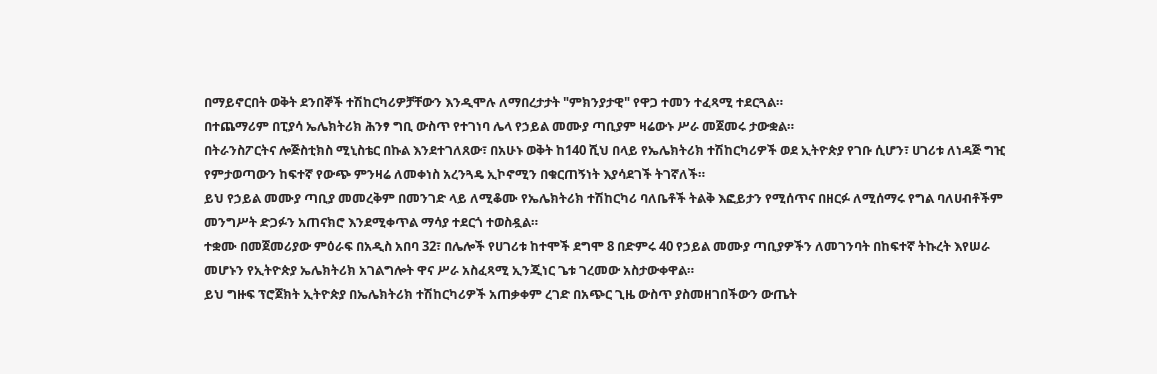በማይኖርበት ወቅት ደንበኞች ተሽከርካሪዎቻቸውን እንዲሞሉ ለማበረታታት "ምክንያታዊ" የዋጋ ተመን ተፈጻሚ ተደርጓል።
በተጨማሪም በፒያሳ ኤሌክትሪክ ሕንፃ ግቢ ውስጥ የተገነባ ሌላ የኃይል መሙያ ጣቢያም ዛሬውኑ ሥራ መጀመሩ ታውቋል።
በትራንስፖርትና ሎጅስቲክስ ሚኒስቴር በኩል እንደተገለጸው፣ በአሁኑ ወቅት ከ140 ሺህ በላይ የኤሌክትሪክ ተሽከርካሪዎች ወደ ኢትዮጵያ የገቡ ሲሆን፣ ሀገሪቱ ለነዳጅ ግዢ የምታወጣውን ከፍተኛ የውጭ ምንዛሬ ለመቀነስ አረንጓዴ ኢኮኖሚን በቁርጠኝነት እያሳደገች ትገኛለች።
ይህ የኃይል መሙያ ጣቢያ መመረቅም በመንገድ ላይ ለሚቆሙ የኤሌክትሪክ ተሽከርካሪ ባለቤቶች ትልቅ እፎይታን የሚሰጥና በዘርፉ ለሚሰማሩ የግል ባለሀብቶችም መንግሥት ድጋፉን አጠናክሮ እንደሚቀጥል ማሳያ ተደርጎ ተወስዷል።
ተቋሙ በመጀመሪያው ምዕራፍ በአዲስ አበባ 32፣ በሌሎች የሀገሪቱ ከተሞች ደግሞ 8 በድምሩ 40 የኃይል መሙያ ጣቢያዎችን ለመገንባት በከፍተኛ ትኩረት እየሠራ መሆኑን የኢትዮጵያ ኤሌክትሪክ አገልግሎት ዋና ሥራ አስፈጻሚ ኢንጂነር ጌቱ ገረመው አስታውቀዋል።
ይህ ግዙፍ ፕሮጀክት ኢትዮጵያ በኤሌክትሪክ ተሽከርካሪዎች አጠቃቀም ረገድ በአጭር ጊዜ ውስጥ ያስመዘገበችውን ውጤት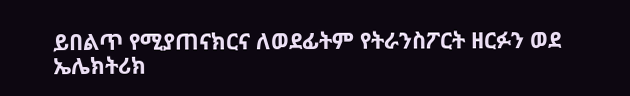ይበልጥ የሚያጠናክርና ለወደፊትም የትራንስፖርት ዘርፉን ወደ ኤሌክትሪክ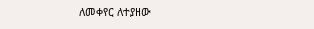ለመቀየር ለተያዘው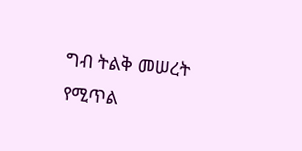ግብ ትልቅ መሠረት የሚጥል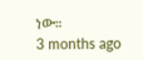ነው።
3 months ago